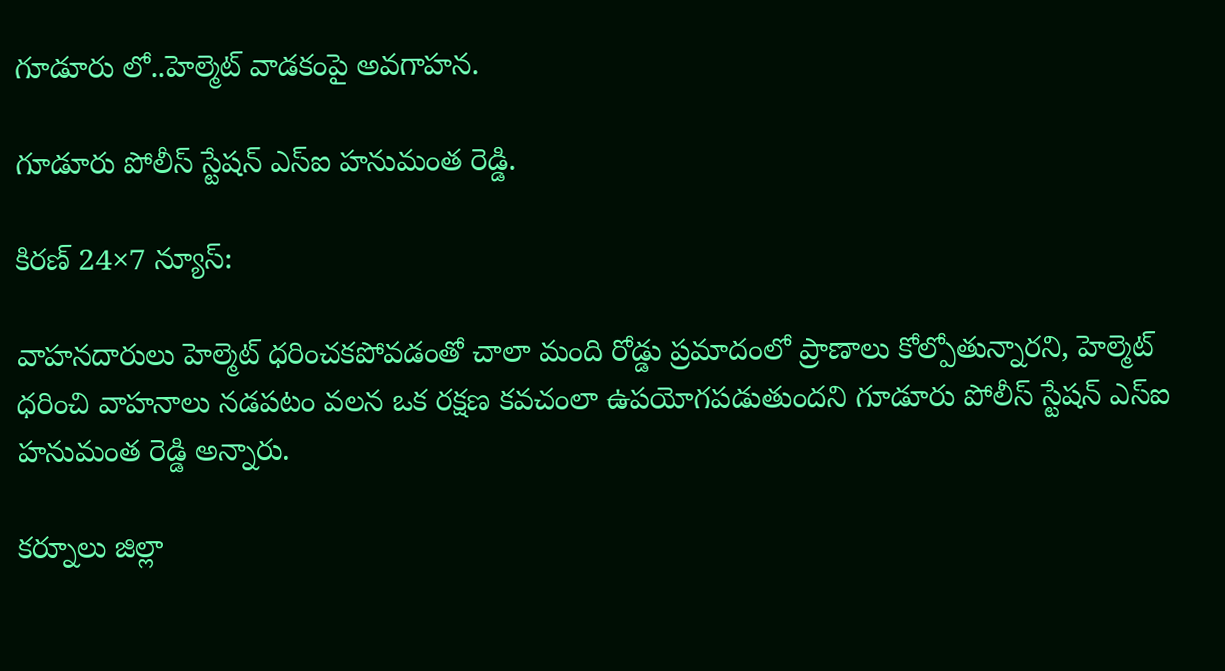గూడూరు లో..హెల్మెట్‌ వాడకంపై అవగాహన.

గూడూరు పోలీస్ స్టేషన్ ఎస్ఐ హనుమంత రెడ్డి.

కిరణ్ 24×7 న్యూస్:

వాహనదారులు హెల్మెట్‌ ధరించకపోవడంతో చాలా మంది రోడ్డు ప్రమాదంలో ప్రాణాలు కోల్పోతున్నారని, హెల్మెట్‌ ధరించి వాహనాలు నడపటం వలన ఒక రక్షణ కవచంలా ఉపయోగపడుతుందని గూడూరు పోలీస్ స్టేషన్ ఎస్ఐ హనుమంత రెడ్డి అన్నారు.

కర్నూలు జిల్లా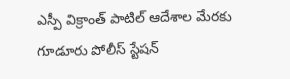ఎస్పీ విక్రాంత్ పాటిల్ ఆదేశాల మేరకు గూడూరు పోలీస్ స్టేషన్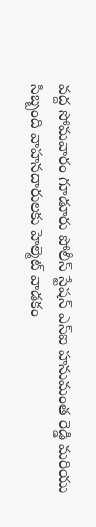వద్ద సోమవారం గూడూరు పోలీస్ స్టేషన్ ఎస్ఐ హనుమంత రెడ్డి మరియు సిబ్బంది వాహనదారులకు హెల్మెట్‌ వాడకం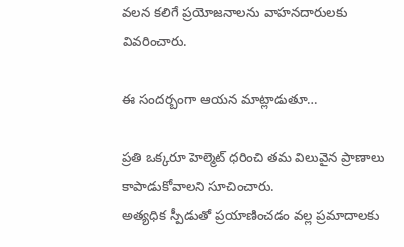వలన కలిగే ప్రయోజనాలను వాహనదారులకు వివరించారు.

ఈ సందర్బంగా ఆయన మాట్లాడుతూ…

ప్రతి ఒక్కరూ హెల్మెట్‌ ధరించి తమ విలువైన ప్రాణాలు కాపాడుకోవాలని సూచించారు.
అత్యధిక స్పీడుతో ప్రయాణించడం వల్ల ప్రమాదాలకు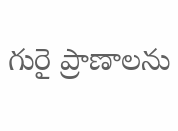గురై ప్రాణాలను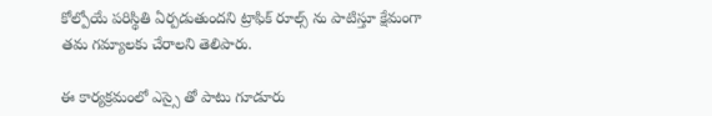కోల్పోయే పరిస్థితి ఏర్పడుతుందని ట్రాఫిక్ రూల్స్ ను పాటిస్తూ క్షేమంగా తమ గమ్యాలకు చేరాలని తెలిపారు.

ఈ కార్యక్రమంలో ఎస్సై తో పాటు గూడూరు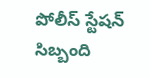పోలీస్ స్టేషన్ సిబ్బంది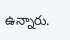ఉన్నారు.